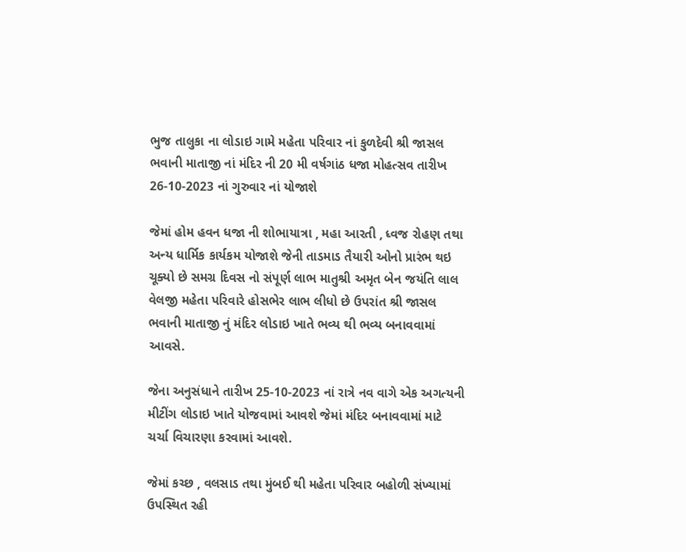ભુજ તાલુકા ના લોડાઇ ગામે મહેતા પરિવાર નાં કુળદેવી શ્રી જાસલ ભવાની માતાજી નાં મંદિર ની 20 મી વર્ષગાંઠ ધજા મોહત્સવ તારીખ 26-10-2023 નાં ગુરુવાર નાં યોજાશે

જેમાં હોમ હવન ધજા ની શોભાયાત્રા , મહા આરતી , ધ્વજ રોહણ તથા અન્ય ધાર્મિક કાર્યકમ યોજાશે જેની તાડમાડ તૈયારી ઓનો પ્રારંભ થઇ ચૂક્યો છે સમગ્ર દિવસ નો સંપૂર્ણ લાભ માતુશ્રી અમૃત બેન જયંતિ લાલ વેલજી મહેતા પરિવારે હોસભેર લાભ લીધો છે ઉપરાંત શ્રી જાસલ ભવાની માતાજી નું મંદિર લોડાઇ ખાતે ભવ્ય થી ભવ્ય બનાવવામાં આવસે.

જેના અનુસંધાને તારીખ 25-10-2023 નાં રાત્રે નવ વાગે એક અગત્યની મીટીંગ લોડાઇ ખાતે યોજવામાં આવશે જેમાં મંદિર બનાવવામાં માટે ચર્ચા વિચારણા કરવામાં આવશે.

જેમાં કચ્છ , વલસાડ તથા મુંબઈ થી મહેતા પરિવાર બહોળી સંખ્યામાં ઉપસ્થિત રહી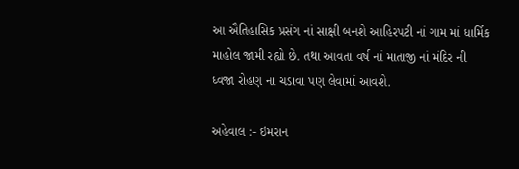આ ઐતિહાસિક પ્રસંગ નાં સાક્ષી બનશે આહિરપટી નાં ગામ માં ધાર્મિક માહોલ જામી રહ્યો છે. તથા આવતા વર્ષ નાં માતાજી નાં મંદિર ની ધ્વજા રોહણ ના ચડાવા પણ લેવામાં આવશે.

અહેવાલ :- ઇમરાન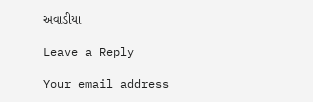અવાડીયા

Leave a Reply

Your email address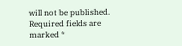will not be published. Required fields are marked *